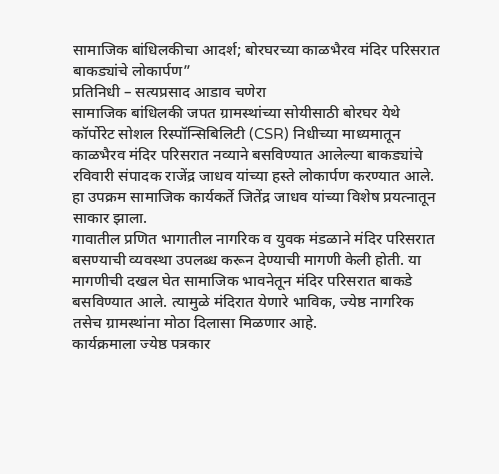सामाजिक बांधिलकीचा आदर्श; बोरघरच्या काळभैरव मंदिर परिसरात बाकड्यांचे लोकार्पण”
प्रतिनिधी – सत्यप्रसाद आडाव चणेरा
सामाजिक बांधिलकी जपत ग्रामस्थांच्या सोयीसाठी बोरघर येथे कॉर्पोरेट सोशल रिस्पॉन्सिबिलिटी (CSR) निधीच्या माध्यमातून काळभैरव मंदिर परिसरात नव्याने बसविण्यात आलेल्या बाकड्यांचे रविवारी संपादक राजेंद्र जाधव यांच्या हस्ते लोकार्पण करण्यात आले. हा उपक्रम सामाजिक कार्यकर्ते जितेंद्र जाधव यांच्या विशेष प्रयत्नातून साकार झाला.
गावातील प्रणित भागातील नागरिक व युवक मंडळाने मंदिर परिसरात बसण्याची व्यवस्था उपलब्ध करून देण्याची मागणी केली होती. या मागणीची दखल घेत सामाजिक भावनेतून मंदिर परिसरात बाकडे बसविण्यात आले. त्यामुळे मंदिरात येणारे भाविक, ज्येष्ठ नागरिक तसेच ग्रामस्थांना मोठा दिलासा मिळणार आहे.
कार्यक्रमाला ज्येष्ठ पत्रकार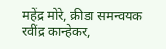महेंद्र मोरे, क्रीडा समन्वयक रवींद्र कान्हेकर,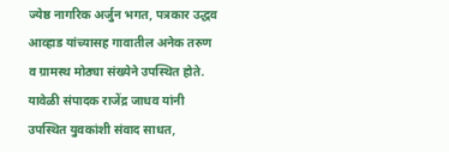ज्येष्ठ नागरिक अर्जुन भगत, पत्रकार उद्धव आव्हाड यांच्यासह गावातील अनेक तरुण व ग्रामस्थ मोठ्या संख्येने उपस्थित होते.
यावेळी संपादक राजेंद्र जाधव यांनी उपस्थित युवकांशी संवाद साधत,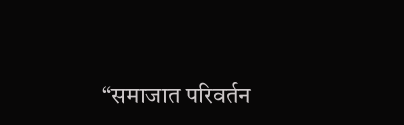“समाजात परिवर्तन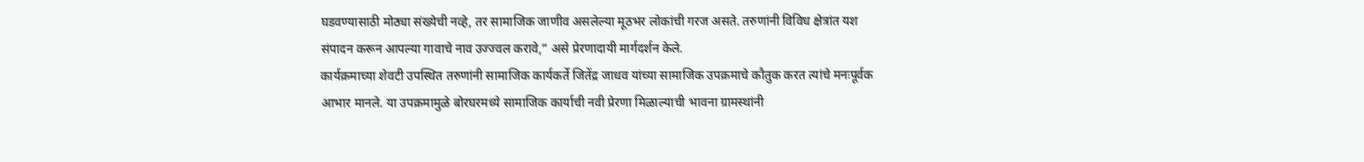घडवण्यासाठी मोठ्या संख्येची नव्हे, तर सामाजिक जाणीव असलेल्या मूठभर लोकांची गरज असते. तरुणांनी विविध क्षेत्रांत यश संपादन करून आपल्या गावाचे नाव उज्ज्वल करावे,” असे प्रेरणादायी मार्गदर्शन केले.
कार्यक्रमाच्या शेवटी उपस्थित तरुणांनी सामाजिक कार्यकर्ते जितेंद्र जाधव यांच्या सामाजिक उपक्रमाचे कौतुक करत त्यांचे मनःपूर्वक आभार मानले. या उपक्रमामुळे बोरघरमध्ये सामाजिक कार्याची नवी प्रेरणा मिळाल्याची भावना ग्रामस्थांनी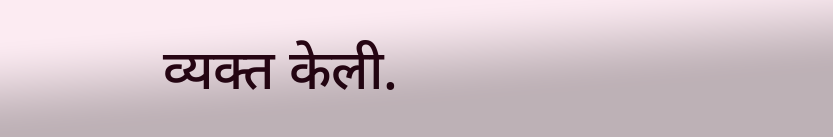व्यक्त केली.